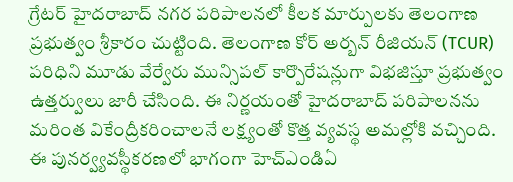గ్రేటర్ హైదరాబాద్ నగర పరిపాలనలో కీలక మార్పులకు తెలంగాణ ప్రభుత్వం శ్రీకారం చుట్టింది. తెలంగాణ కోర్ అర్బన్ రీజియన్ (TCUR) పరిధిని మూడు వేర్వేరు మున్సిపల్ కార్పొరేషన్లుగా విభజిస్తూ ప్రభుత్వం ఉత్తర్వులు జారీ చేసింది. ఈ నిర్ణయంతో హైదరాబాద్ పరిపాలనను మరింత వికేంద్రీకరించాలనే లక్ష్యంతో కొత్త వ్యవస్థ అమల్లోకి వచ్చింది.
ఈ పునర్వ్యవస్థీకరణలో భాగంగా హెచ్ఎండిఏ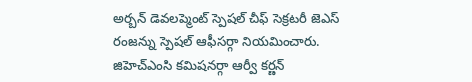అర్బన్ డెవలప్మెంట్ స్పెషల్ చీఫ్ సెక్రటరీ జెఎస్ రంజన్ను స్పెషల్ ఆఫీసర్గా నియమించారు. జిహెచ్ఎంసి కమిషనర్గా ఆర్వీ కర్ణన్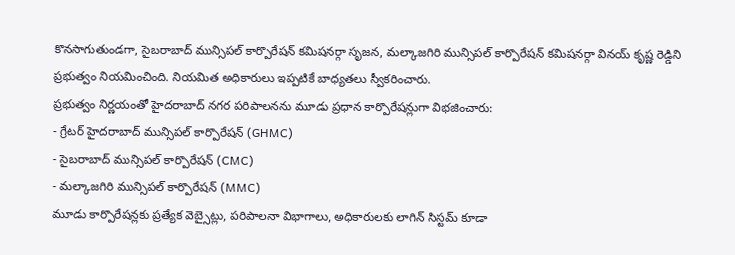కొనసాగుతుండగా, సైబరాబాద్ మున్సిపల్ కార్పొరేషన్ కమిషనర్గా సృజన, మల్కాజగిరి మున్సిపల్ కార్పొరేషన్ కమిషనర్గా వినయ్ కృష్ణ రెడ్డిని ప్రభుత్వం నియమించింది. నియమిత అధికారులు ఇప్పటికే బాధ్యతలు స్వీకరించారు.
ప్రభుత్వం నిర్ణయంతో హైదరాబాద్ నగర పరిపాలనను మూడు ప్రధాన కార్పొరేషన్లుగా విభజించారు:
- గ్రేటర్ హైదరాబాద్ మున్సిపల్ కార్పొరేషన్ (GHMC)
- సైబరాబాద్ మున్సిపల్ కార్పొరేషన్ (CMC)
- మల్కాజగిరి మున్సిపల్ కార్పొరేషన్ (MMC)
మూడు కార్పొరేషన్లకు ప్రత్యేక వెబ్సైట్లు, పరిపాలనా విభాగాలు, అధికారులకు లాగిన్ సిస్టమ్ కూడా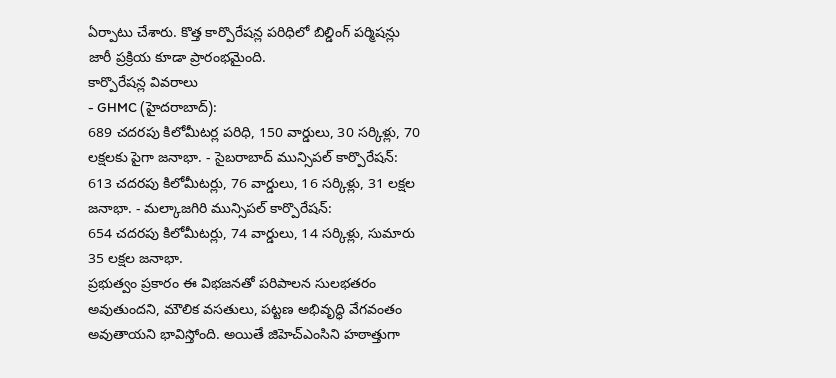ఏర్పాటు చేశారు. కొత్త కార్పొరేషన్ల పరిధిలో బిల్డింగ్ పర్మిషన్లు జారీ ప్రక్రియ కూడా ప్రారంభమైంది.
కార్పొరేషన్ల వివరాలు
- GHMC (హైదరాబాద్):
689 చదరపు కిలోమీటర్ల పరిధి, 150 వార్డులు, 30 సర్కిళ్లు, 70 లక్షలకు పైగా జనాభా. - సైబరాబాద్ మున్సిపల్ కార్పొరేషన్:
613 చదరపు కిలోమీటర్లు, 76 వార్డులు, 16 సర్కిళ్లు, 31 లక్షల జనాభా. - మల్కాజగిరి మున్సిపల్ కార్పొరేషన్:
654 చదరపు కిలోమీటర్లు, 74 వార్డులు, 14 సర్కిళ్లు, సుమారు 35 లక్షల జనాభా.
ప్రభుత్వం ప్రకారం ఈ విభజనతో పరిపాలన సులభతరం అవుతుందని, మౌలిక వసతులు, పట్టణ అభివృద్ధి వేగవంతం అవుతాయని భావిస్తోంది. అయితే జిహెచ్ఎంసిని హఠాత్తుగా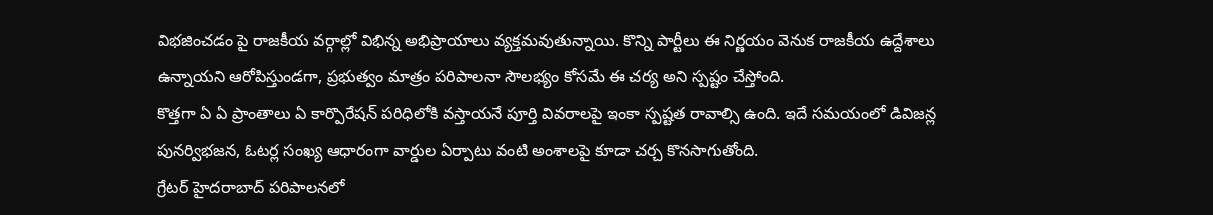విభజించడం పై రాజకీయ వర్గాల్లో విభిన్న అభిప్రాయాలు వ్యక్తమవుతున్నాయి. కొన్ని పార్టీలు ఈ నిర్ణయం వెనుక రాజకీయ ఉద్దేశాలు ఉన్నాయని ఆరోపిస్తుండగా, ప్రభుత్వం మాత్రం పరిపాలనా సౌలభ్యం కోసమే ఈ చర్య అని స్పష్టం చేస్తోంది.
కొత్తగా ఏ ఏ ప్రాంతాలు ఏ కార్పొరేషన్ పరిధిలోకి వస్తాయనే పూర్తి వివరాలపై ఇంకా స్పష్టత రావాల్సి ఉంది. ఇదే సమయంలో డివిజన్ల పునర్విభజన, ఓటర్ల సంఖ్య ఆధారంగా వార్డుల ఏర్పాటు వంటి అంశాలపై కూడా చర్చ కొనసాగుతోంది.
గ్రేటర్ హైదరాబాద్ పరిపాలనలో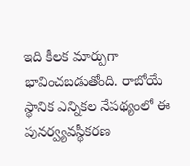ఇది కీలక మార్పుగా భావించబడుతోంది. రాబోయే స్థానిక ఎన్నికల నేపథ్యంలో ఈ పునర్వ్యవస్థీకరణ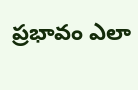ప్రభావం ఎలా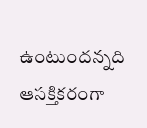ఉంటుందన్నది ఆసక్తికరంగా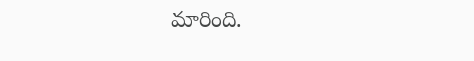మారింది.